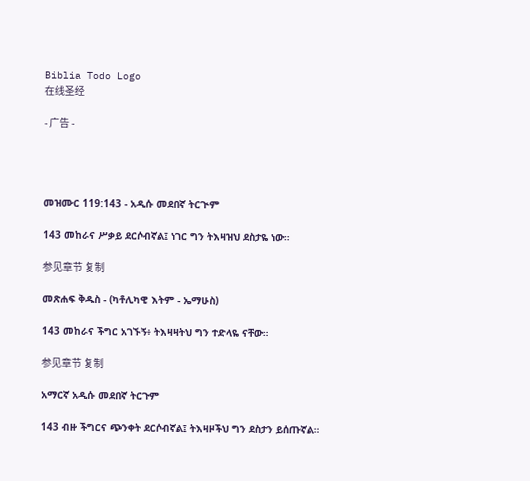Biblia Todo Logo
在线圣经

- 广告 -




መዝሙር 119:143 - አዲሱ መደበኛ ትርጒም

143 መከራና ሥቃይ ደርሶብኛል፤ ነገር ግን ትእዛዝህ ደስታዬ ነው።

参见章节 复制

መጽሐፍ ቅዱስ - (ካቶሊካዊ እትም - ኤማሁስ)

143 መከራና ችግር አገኙኝ፥ ትእዛዛትህ ግን ተድላዬ ናቸው።

参见章节 复制

አማርኛ አዲሱ መደበኛ ትርጉም

143 ብዙ ችግርና ጭንቀት ደርሶብኛል፤ ትእዛዞችህ ግን ደስታን ይሰጡኛል።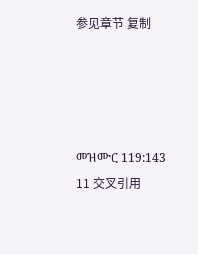参见章节 复制




መዝሙር 119:143
11 交叉引用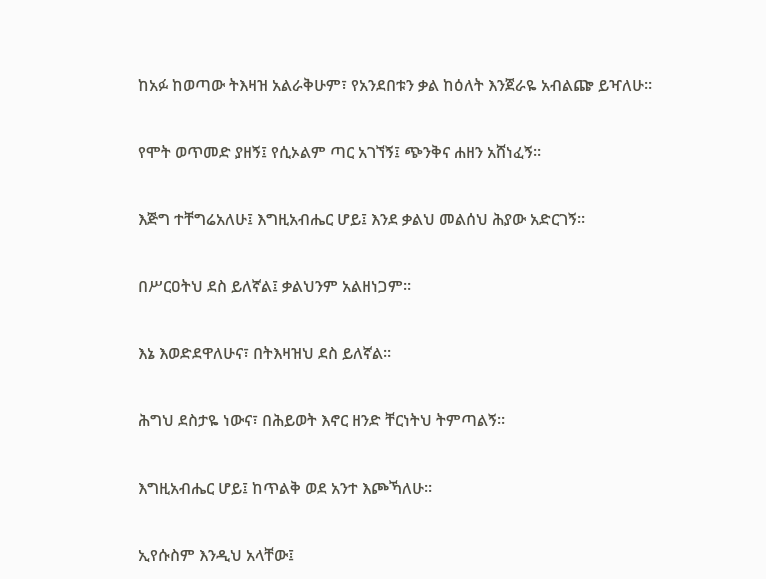ከአፉ ከወጣው ትእዛዝ አልራቅሁም፣ የአንደበቱን ቃል ከዕለት እንጀራዬ አብልጬ ይዣለሁ።


የሞት ወጥመድ ያዘኝ፤ የሲኦልም ጣር አገኘኝ፤ ጭንቅና ሐዘን አሸነፈኝ።


እጅግ ተቸግሬአለሁ፤ እግዚአብሔር ሆይ፤ እንደ ቃልህ መልሰህ ሕያው አድርገኝ።


በሥርዐትህ ደስ ይለኛል፤ ቃልህንም አልዘነጋም።


እኔ እወድደዋለሁና፣ በትእዛዝህ ደስ ይለኛል።


ሕግህ ደስታዬ ነውና፣ በሕይወት እኖር ዘንድ ቸርነትህ ትምጣልኝ።


እግዚአብሔር ሆይ፤ ከጥልቅ ወደ አንተ እጮኻለሁ።


ኢየሱስም እንዲህ አላቸው፤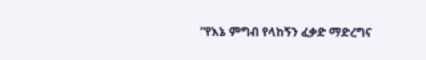“የእኔ ምግብ የላከኝን ፈቃድ ማድረግና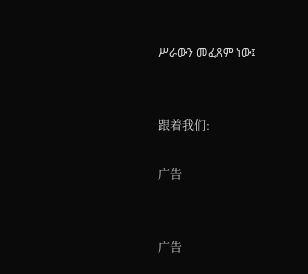ሥራውን መፈጸም ነው፤


跟着我们:

广告


广告